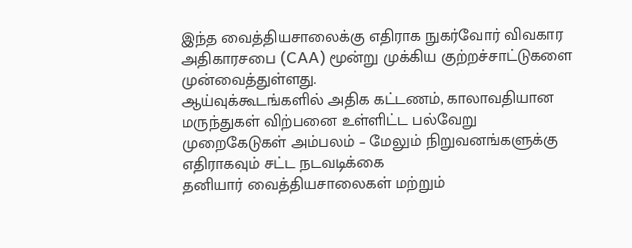இந்த வைத்தியசாலைக்கு எதிராக நுகர்வோர் விவகார அதிகாரசபை (CAA) மூன்று முக்கிய குற்றச்சாட்டுகளை முன்வைத்துள்ளது.
ஆய்வுக்கூடங்களில் அதிக கட்டணம், காலாவதியான மருந்துகள் விற்பனை உள்ளிட்ட பல்வேறு முறைகேடுகள் அம்பலம் – மேலும் நிறுவனங்களுக்கு எதிராகவும் சட்ட நடவடிக்கை
தனியார் வைத்தியசாலைகள் மற்றும்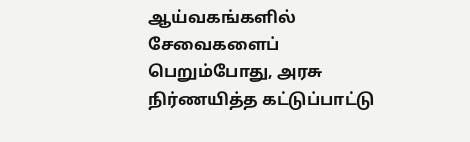ஆய்வகங்களில் சேவைகளைப் பெறும்போது, அரசு நிர்ணயித்த கட்டுப்பாட்டு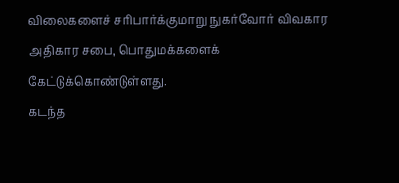விலைகளைச் சரிபார்க்குமாறு நுகர்வோர் விவகார அதிகார சபை, பொதுமக்களைக் கேட்டுக்கொண்டுள்ளது.
கடந்த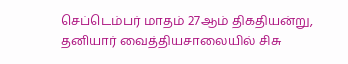செப்டெம்பர் மாதம் 27ஆம் திகதியன்று, தனியார் வைத்தியசாலையில் சிசு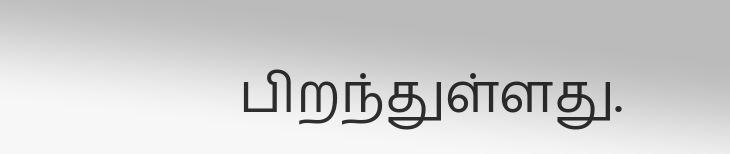பிறந்துள்ளது.